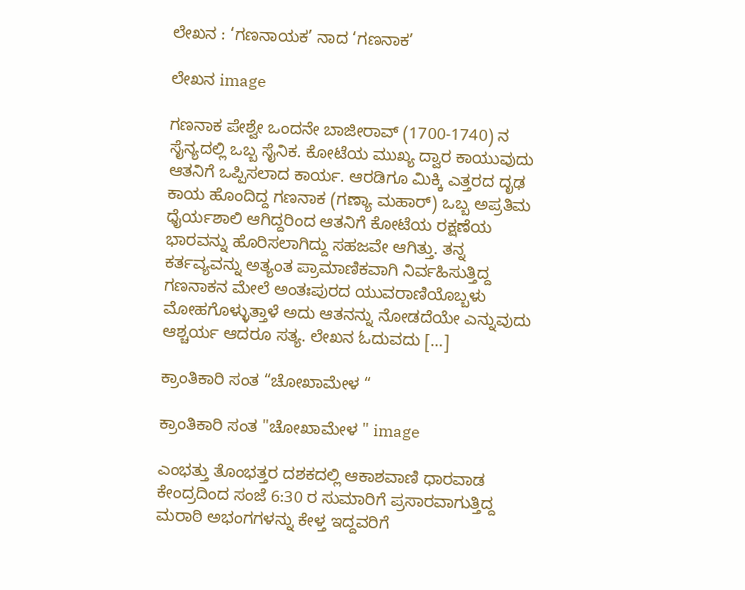ಲೇಖನ : ‘ಗಣನಾಯಕ’ ನಾದ ‘ಗಣನಾಕ’

ಲೇಖನ image

ಗಣನಾಕ ಪೇಶ್ವೇ ಒಂದನೇ ಬಾಜೀರಾವ್ (1700-1740) ನ ಸೈನ್ಯದಲ್ಲಿ ಒಬ್ಬ ಸೈನಿಕ. ಕೋಟೆಯ ಮುಖ್ಯ ದ್ವಾರ ಕಾಯುವುದು ಆತನಿಗೆ ಒಪ್ಪಿಸಲಾದ ಕಾರ್ಯ. ಆರಡಿಗೂ ಮಿಕ್ಕಿ ಎತ್ತರದ ದೃಢ ಕಾಯ ಹೊಂದಿದ್ದ ಗಣನಾಕ (ಗಣ್ಯಾ ಮಹಾರ್) ಒಬ್ಬ ಅಪ್ರತಿಮ ಧೈರ್ಯಶಾಲಿ ಆಗಿದ್ದರಿಂದ ಆತನಿಗೆ ಕೋಟೆಯ ರಕ್ಷಣೆಯ ಭಾರವನ್ನು ಹೊರಿಸಲಾಗಿದ್ದು ಸಹಜವೇ ಆಗಿತ್ತು. ತನ್ನ ಕರ್ತವ್ಯವನ್ನು ಅತ್ಯಂತ ಪ್ರಾಮಾಣಿಕವಾಗಿ ನಿರ್ವಹಿಸುತ್ತಿದ್ದ ಗಣನಾಕನ ಮೇಲೆ ಅಂತಃಪುರದ ಯುವರಾಣಿಯೊಬ್ಬಳು ಮೋಹಗೊಳ್ಳುತ್ತಾಳೆ ಅದು ಆತನನ್ನು ನೋಡದೆಯೇ ಎನ್ನುವುದು ಆಶ್ಚರ್ಯ ಆದರೂ ಸತ್ಯ. ಲೇಖನ ಓದುವದು […]

ಕ್ರಾಂತಿಕಾರಿ ಸಂತ “ಚೋಖಾಮೇಳ “

ಕ್ರಾಂತಿಕಾರಿ ಸಂತ "ಚೋಖಾಮೇಳ " image

ಎಂಭತ್ತು ತೊಂಭತ್ತರ ದಶಕದಲ್ಲಿ ಆಕಾಶವಾಣಿ ಧಾರವಾಡ ಕೇಂದ್ರದಿಂದ ಸಂಜೆ 6:30 ರ ಸುಮಾರಿಗೆ ಪ್ರಸಾರವಾಗುತ್ತಿದ್ದ ಮರಾಠಿ ಅಭಂಗಗಳನ್ನು ಕೇಳ್ತ ಇದ್ದವರಿಗೆ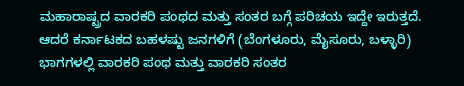ಮಹಾರಾಷ್ಟ್ರದ ವಾರಕರಿ ಪಂಥದ ಮತ್ತು ಸಂತರ ಬಗ್ಗೆ ಪರಿಚಯ ಇದ್ದೇ ಇರುತ್ತದೆ. ಆದರೆ ಕರ್ನಾಟಕದ ಬಹಳಷ್ಟು ಜನಗಳಿಗೆ (ಬೆಂಗಳೂರು, ಮೈಸೂರು, ಬಳ್ಳಾರಿ) ಭಾಗಗಳಲ್ಲಿ ವಾರಕರಿ ಪಂಥ ಮತ್ತು ವಾರಕರಿ ಸಂತರ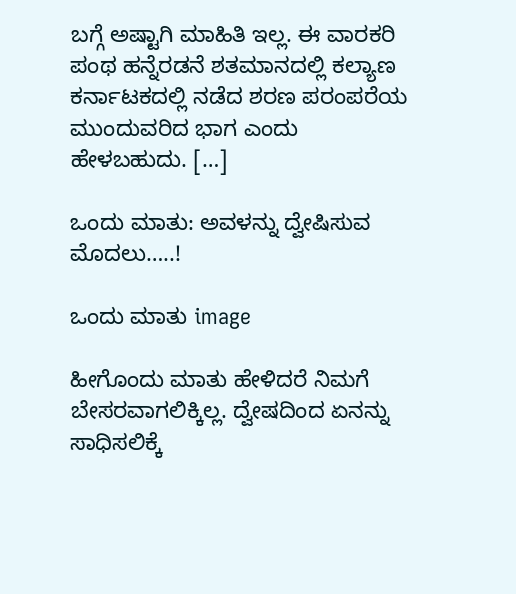ಬಗ್ಗೆ ಅಷ್ಟಾಗಿ ಮಾಹಿತಿ ಇಲ್ಲ. ಈ ವಾರಕರಿ ಪಂಥ ಹನ್ನೆರಡನೆ ಶತಮಾನದಲ್ಲಿ ಕಲ್ಯಾಣ ಕರ್ನಾಟಕದಲ್ಲಿ ನಡೆದ ಶರಣ ಪರಂಪರೆಯ ಮುಂದುವರಿದ ಭಾಗ ಎಂದು ಹೇಳಬಹುದು. […]

ಒಂದು ಮಾತು: ಅವಳನ್ನು ದ್ವೇಷಿಸುವ ಮೊದಲು…..!

ಒಂದು ಮಾತು image

ಹೀಗೊಂದು ಮಾತು ಹೇಳಿದರೆ ನಿಮಗೆ ಬೇಸರವಾಗಲಿಕ್ಕಿಲ್ಲ. ದ್ವೇಷದಿಂದ ಏನನ್ನು ಸಾಧಿಸಲಿಕ್ಕೆ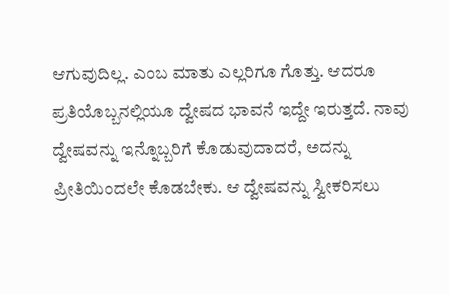ಆಗುವುದಿಲ್ಲ. ಎಂಬ ಮಾತು ಎಲ್ಲರಿಗೂ ಗೊತ್ತು. ಆದರೂ ಪ್ರತಿಯೊಬ್ಬನಲ್ಲಿಯೂ ದ್ವೇಷದ ಭಾವನೆ ಇದ್ದೇ ಇರುತ್ತದೆ. ನಾವು ದ್ವೇಷವನ್ನು ಇನ್ನೊಬ್ಬರಿಗೆ ಕೊಡುವುದಾದರೆ, ಅದನ್ನು ಪ್ರೀತಿಯಿಂದಲೇ ಕೊಡಬೇಕು. ಆ ದ್ವೇಷವನ್ನು ಸ್ವೀಕರಿಸಲು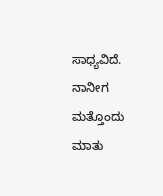ಸಾಧ್ಯವಿದೆ. ನಾನೀಗ ಮತ್ತೊಂದು ಮಾತು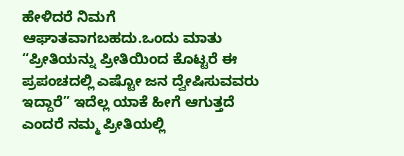ಹೇಳಿದರೆ ನಿಮಗೆ ಆಘಾತವಾಗಬಹದು.ಒಂದು ಮಾತು “ಪ್ರೀತಿಯನ್ನು ಪ್ರೀತಿಯಿಂದ ಕೊಟ್ಟರೆ ಈ ಪ್ರಪಂಚದಲ್ಲಿ ಎಷ್ಟೋ ಜನ ದ್ವೇಷಿಸುವವರು ಇದ್ದಾರೆ” ಇದೆಲ್ಲ ಯಾಕೆ ಹೀಗೆ ಆಗುತ್ತದೆ ಎಂದರೆ ನಮ್ಮ ಪ್ರೀತಿಯಲ್ಲಿ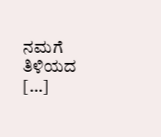ನಮಗೆ ತಿಳಿಯದ […]